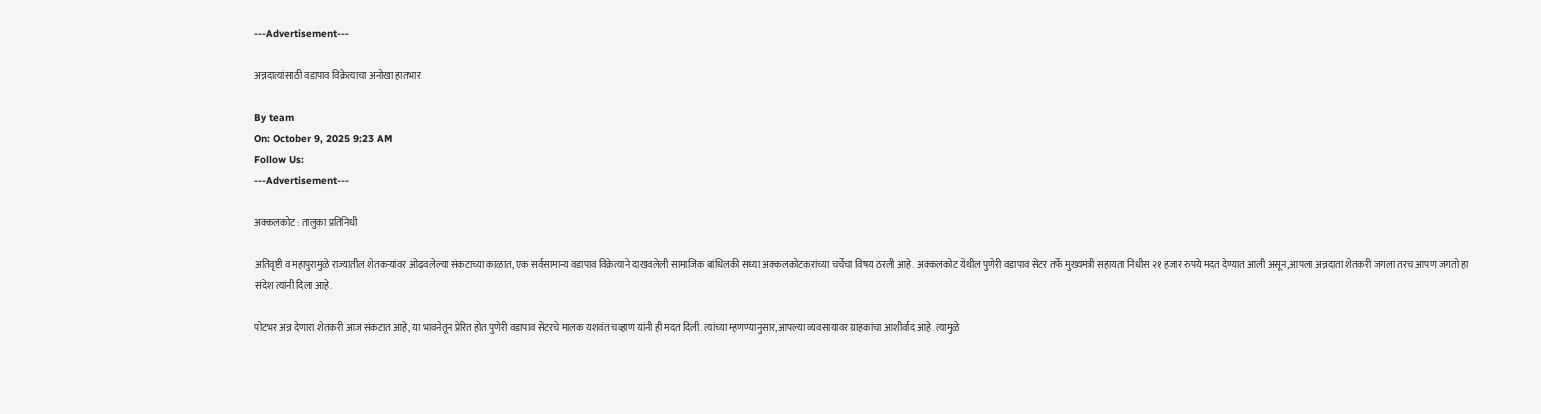---Advertisement---

अन्नदात्यांसाठी वडापाव विक्रेत्याचा अनोखा हातभार

By team
On: October 9, 2025 9:23 AM
Follow Us:
---Advertisement---

अक्कलकोट : तालुका प्रतिनिधी

अतिवृष्टी व महापुरामुळे राज्यातील शेतकऱ्यांवर ओढवलेल्या संकटाच्या काळात, एक सर्वसामान्य वडापाव विक्रेत्याने दाखवलेली सामाजिक बांधिलकी सध्या अक्कलकोटकरांच्या चर्चेचा विषय ठरली आहे. अक्कलकोट येथील पुणेरी वडापाव सेंटर तर्फे मुख्यमंत्री सहायता निधीस २१ हजार रुपये मदत देण्यात आली असून,आपला अन्नदाता शेतकरी जगला तरच आपण जगतो हा संदेश त्यांनी दिला आहे.

पोटभर अन्न देणारा शेतकरी आज संकटात आहे, या भावनेतून प्रेरित होत पुणेरी वडापाव सेंटरचे मालक यशवंत चव्हाण यांनी ही मदत दिली. त्यांच्या म्हणण्यानुसार,आपल्या व्यवसायावर ग्राहकांचा आशीर्वाद आहे. त्यामुळे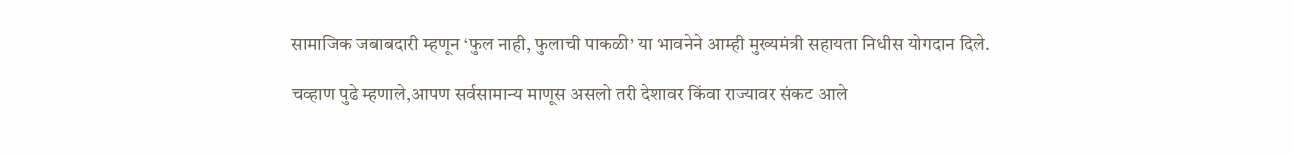सामाजिक जबाबदारी म्हणून ‘फुल नाही, फुलाची पाकळी’ या भावनेने आम्ही मुख्यमंत्री सहायता निधीस योगदान दिले.

चव्हाण पुढे म्हणाले,आपण सर्वसामान्य माणूस असलो तरी देशावर किंवा राज्यावर संकट आले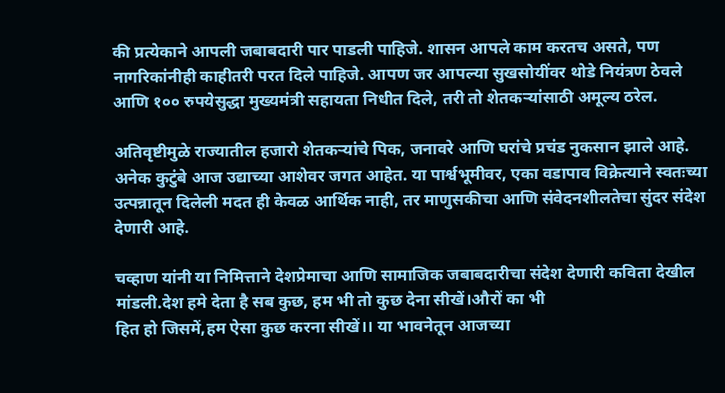की प्रत्येकाने आपली जबाबदारी पार पाडली पाहिजे. शासन आपले काम करतच असते, पण नागरिकांनीही काहीतरी परत दिले पाहिजे. आपण जर आपल्या सुखसोयींवर थोडे नियंत्रण ठेवले आणि १०० रुपयेसुद्धा मुख्यमंत्री सहायता निधीत दिले, तरी तो शेतकऱ्यांसाठी अमूल्य ठरेल.

अतिवृष्टीमुळे राज्यातील हजारो शेतकऱ्यांचे पिक, जनावरे आणि घरांचे प्रचंड नुकसान झाले आहे. अनेक कुटुंबे आज उद्याच्या आशेवर जगत आहेत. या पार्श्वभूमीवर, एका वडापाव विक्रेत्याने स्वतःच्या उत्पन्नातून दिलेली मदत ही केवळ आर्थिक नाही, तर माणुसकीचा आणि संवेदनशीलतेचा सुंदर संदेश देणारी आहे.

चव्हाण यांनी या निमित्ताने देशप्रेमाचा आणि सामाजिक जबाबदारीचा संदेश देणारी कविता देखील मांडली.देश हमे देता है सब कुछ, हम भी तो कुछ देना सीखें।औरों का भी
हित हो जिसमें,हम ऐसा कुछ करना सीखें।। या भावनेतून आजच्या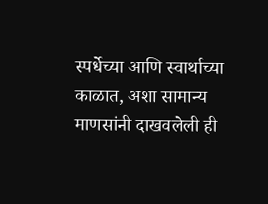स्पर्धेच्या आणि स्वार्थाच्या काळात, अशा सामान्य माणसांनी दाखवलेली ही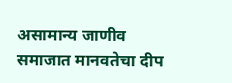असामान्य जाणीव समाजात मानवतेचा दीप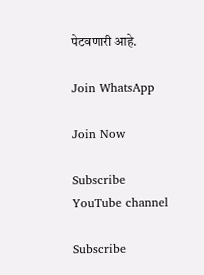पेटवणारी आहे.

Join WhatsApp

Join Now

Subscribe YouTube channel

Subscribe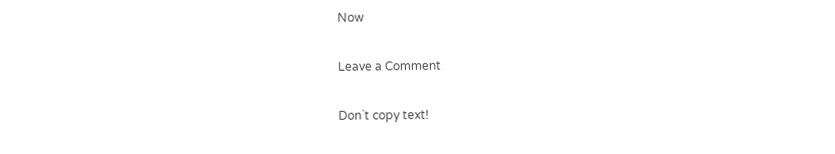Now

Leave a Comment

Don`t copy text!